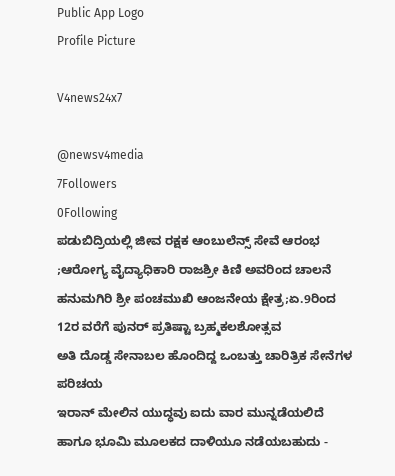Public App Logo
Profile Picture

V4news24x7

@newsv4media
7Followers
0Following
ಪಡುಬಿದ್ರಿಯಲ್ಲಿ ಜೀವ ರಕ್ಷಕ ಆಂಬುಲೆನ್ಸ್ ಸೇವೆ ಆರಂಭ ;ಆರೋಗ್ಯ ವೈದ್ಯಾಧಿಕಾರಿ ರಾಜಶ್ರೀ ಕಿಣಿ ಅವರಿಂದ ಚಾಲನೆ
ಹನುಮಗಿರಿ ಶ್ರೀ ಪಂಚಮುಖಿ ಆಂಜನೇಯ ಕ್ಷೇತ್ರ;ಏ.9ರಿಂದ 12ರ ವರೆಗೆ ಪುನರ್ ಪ್ರತಿಷ್ಟಾ ಬ್ರಹ್ಮಕಲಶೋತ್ಸವ
ಅತಿ ದೊಡ್ಡ ಸೇನಾಬಲ ಹೊಂದಿದ್ದ ಒಂಬತ್ತು ಚಾರಿತ್ರಿಕ ಸೇನೆಗಳ ಪರಿಚಯ
ಇರಾನ್ ಮೇಲಿನ ಯುದ್ಧವು ಐದು ವಾರ ಮುನ್ನಡೆಯಲಿದೆ ಹಾಗೂ ಭೂಮಿ ಮೂಲಕದ ದಾಳಿಯೂ ನಡೆಯಬಹುದು -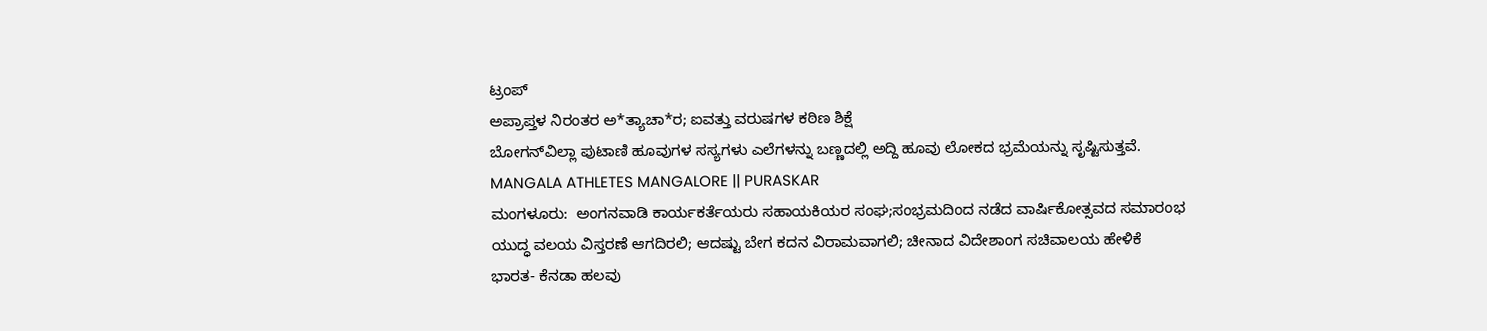ಟ್ರಂಪ್
ಅಪ್ರಾಪ್ತಳ ನಿರಂತರ ಅ*ತ್ಯಾಚಾ*ರ; ಐವತ್ತು ವರುಷಗಳ ಕಠಿಣ ಶಿಕ್ಷೆ
ಬೋಗನ್‍ವಿಲ್ಲಾ ಪುಟಾಣಿ ಹೂವುಗಳ ಸಸ್ಯಗಳು ಎಲೆಗಳನ್ನು ಬಣ್ಣದಲ್ಲಿ ಅದ್ದಿ ಹೂವು ಲೋಕದ ಭ್ರಮೆಯನ್ನು ಸೃಷ್ಟಿಸುತ್ತವೆ.
MANGALA ATHLETES MANGALORE || PURASKAR
ಮಂಗಳೂರು:  ಅಂಗನವಾಡಿ ಕಾರ್ಯಕರ್ತೆಯರು ಸಹಾಯಕಿಯರ ಸಂಘ;ಸಂಭ್ರಮದಿಂದ ನಡೆದ ವಾರ್ಷಿಕೋತ್ಸವದ ಸಮಾರಂಭ
ಯುದ್ಧ ವಲಯ ವಿಸ್ತರಣೆ ಆಗದಿರಲಿ; ಆದಷ್ಟು ಬೇಗ ಕದನ ವಿರಾಮವಾಗಲಿ; ಚೀನಾದ ವಿದೇಶಾಂಗ ಸಚಿವಾಲಯ ಹೇಳಿಕೆ
ಭಾರತ- ಕೆನಡಾ ಹಲವು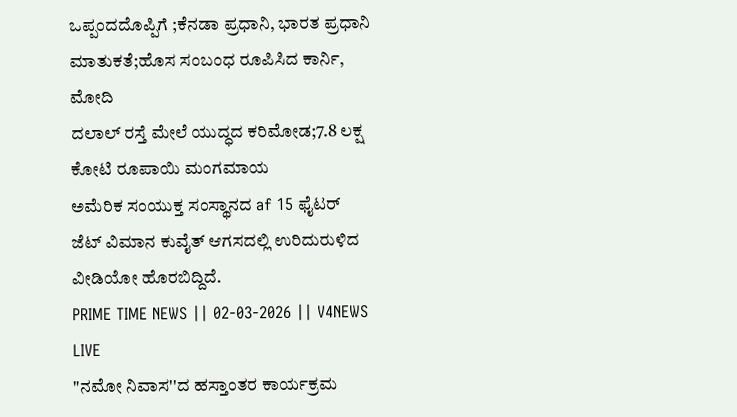ಒಪ್ಪಂದದೊಪ್ಪಿಗೆ ;ಕೆನಡಾ ಪ್ರಧಾನಿ, ಭಾರತ ಪ್ರಧಾನಿ ಮಾತುಕತೆ;ಹೊಸ ಸಂಬಂಧ ರೂಪಿಸಿದ ಕಾರ್ನಿ, ಮೋದಿ
ದಲಾಲ್ ರಸ್ತೆ ಮೇಲೆ ಯುದ್ಧದ ಕರಿಮೋಡ;7.8 ಲಕ್ಷ ಕೋಟಿ ರೂಪಾಯಿ ಮಂಗಮಾಯ
ಅಮೆರಿಕ ಸಂಯುಕ್ತ ಸಂಸ್ಥಾನದ af 15 ಫೈಟರ್ ಜೆಟ್ ವಿಮಾನ ಕುವೈತ್ ಆಗಸದಲ್ಲಿ ಉರಿದುರುಳಿದ ವೀಡಿಯೋ ಹೊರಬಿದ್ದಿದೆ.
PRIME TIME NEWS || 02-03-2026 || V4NEWS LIVE
"ನಮೋ ನಿವಾಸ''ದ ಹಸ್ತಾಂತರ ಕಾರ್ಯಕ್ರಮ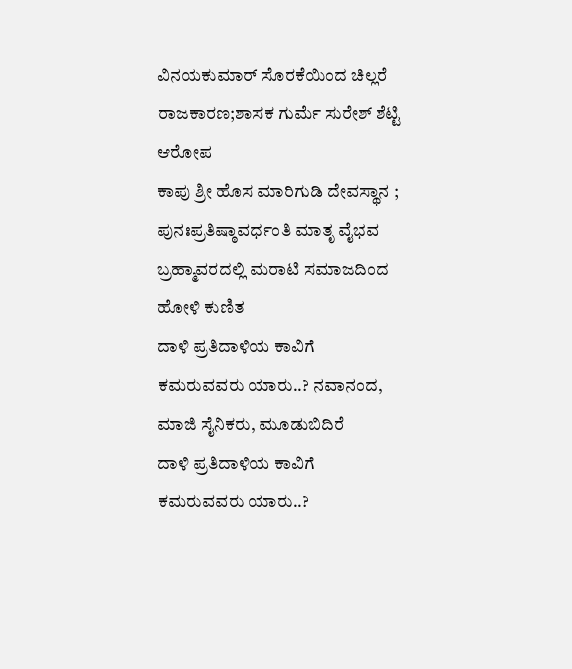ವಿನಯಕುಮಾರ್ ಸೊರಕೆಯಿಂದ ಚಿಲ್ಲರೆ ರಾಜಕಾರಣ;ಶಾಸಕ ಗುರ್ಮೆ ಸುರೇಶ್ ಶೆಟ್ಟಿ ಆರೋಪ
ಕಾಪು ಶ್ರೀ ಹೊಸ ಮಾರಿಗುಡಿ ದೇವಸ್ಥಾನ ; ಪುನಃಪ್ರತಿಷ್ಠಾವರ್ಧಂತಿ ಮಾತೃ ವೈಭವ
ಬ್ರಹ್ಮಾವರದಲ್ಲಿ ಮರಾಟಿ ಸಮಾಜದಿಂದ ಹೋಳಿ ಕುಣಿತ
ದಾಳಿ ಪ್ರತಿದಾಳಿಯ ಕಾವಿಗೆ ಕಮರುವವರು ಯಾರು..? ನವಾನಂದ, ಮಾಜಿ ಸೈನಿಕರು, ಮೂಡುಬಿದಿರೆ
ದಾಳಿ ಪ್ರತಿದಾಳಿಯ ಕಾವಿಗೆ ಕಮರುವವರು ಯಾರು..?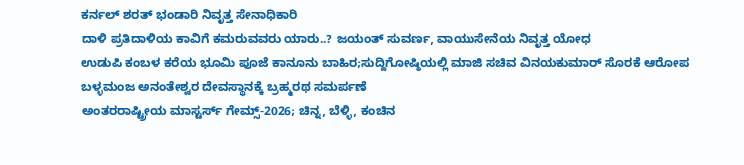ಕರ್ನಲ್ ಶರತ್ ಭಂಡಾರಿ ನಿವೃತ್ತ ಸೇನಾಧಿಕಾರಿ
ದಾಳಿ ಪ್ರತಿದಾಳಿಯ ಕಾವಿಗೆ ಕಮರುವವರು ಯಾರು..? ಜಯಂತ್ ಸುವರ್ಣ, ವಾಯುಸೇನೆಯ ನಿವೃತ್ತ ಯೋಧ
ಉಡುಪಿ ಕಂಬಳ ಕರೆಯ ಭೂಮಿ ಪೂಜೆ ಕಾನೂನು ಬಾಹಿರ;ಸುದ್ದಿಗೋಷ್ಠಿಯಲ್ಲಿ ಮಾಜಿ ಸಚಿವ ವಿನಯಕುಮಾರ್ ಸೊರಕೆ ಆರೋಪ
ಬಳ್ಳಮಂಜ ಅನಂತೇಶ್ವರ ದೇವಸ್ಥಾನಕ್ಕೆ ಬ್ರಹ್ಮರಥ ಸಮರ್ಪಣೆ
ಅಂತರರಾಷ್ಟ್ರೀಯ ಮಾಸ್ಟರ್ಸ್ ಗೇಮ್ಸ್-2026; ಚಿನ್ನ, ಬೆಳ್ಳಿ, ಕಂಚಿನ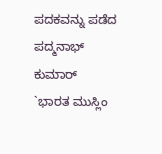ಪದಕವನ್ನು ಪಡೆದ ಪದ್ಮನಾಭ್ ಕುಮಾರ್
`ಭಾರತ ಮುಸ್ಲಿಂ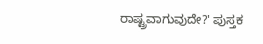ರಾಷ್ಟ್ರವಾಗುವುದೇ?' ಪುಸ್ತಕ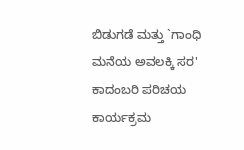ಬಿಡುಗಡೆ ಮತ್ತು `ಗಾಂಧಿ ಮನೆಯ ಅವಲಕ್ಕಿ ಸರ' ಕಾದಂಬರಿ ಪರಿಚಯ ಕಾರ್ಯಕ್ರಮ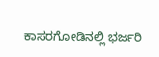ಕಾಸರಗೋಡಿನಲ್ಲಿ ಭರ್ಜರಿ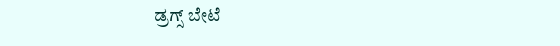ಡ್ರಗ್ಸ್ ಬೇಟೆ